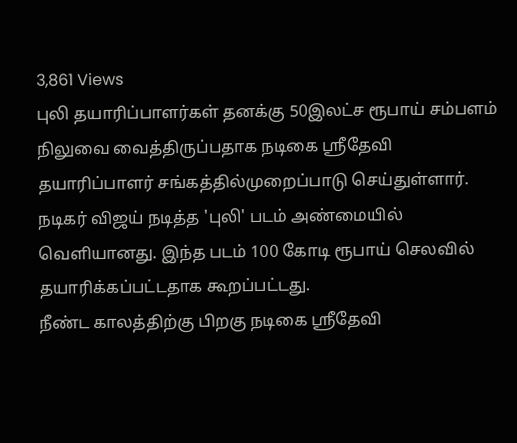3,861 Views
புலி தயாரிப்பாளர்கள் தனக்கு 50இலட்ச ரூபாய் சம்பளம் நிலுவை வைத்திருப்பதாக நடிகை ஸ்ரீதேவி தயாரிப்பாளர் சங்கத்தில்முறைப்பாடு செய்துள்ளார்.
நடிகர் விஜய் நடித்த 'புலி' படம் அண்மையில் வெளியானது. இந்த படம் 100 கோடி ரூபாய் செலவில் தயாரிக்கப்பட்டதாக கூறப்பட்டது.
நீண்ட காலத்திற்கு பிறகு நடிகை ஸ்ரீதேவி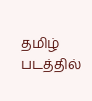தமிழ் படத்தில்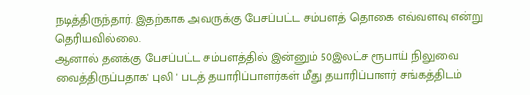நடித்திருந்தார். இதற்காக அவருக்கு பேசப்பட்ட சம்பளத் தொகை எவ்வளவு என்று தெரியவில்லை.
ஆனால் தனக்கு பேசப்பட்ட சம்பளத்தில் இன்னும் 50இலட்ச ரூபாய் நிலுவை வைத்திருப்பதாக' புலி ' படத் தயாரிப்பாளர்கள் மீது தயாரிப்பாளர் சங்கத்திடம்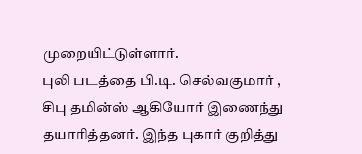முறையிட்டுள்ளார்.
புலி படத்தை பி.டி. செல்வகுமார் , சிபு தமின்ஸ் ஆகியோர் இணைந்து தயாரித்தனர். இந்த புகார் குறித்து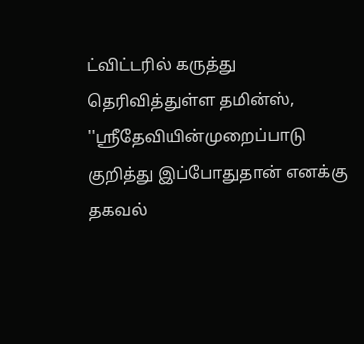ட்விட்டரில் கருத்து தெரிவித்துள்ள தமின்ஸ், ''ஸ்ரீதேவியின்முறைப்பாடு குறித்து இப்போதுதான் எனக்கு தகவல்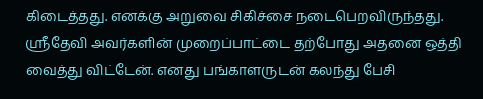கிடைத்தது. எனக்கு அறுவை சிகிச்சை நடைபெறவிருந்தது. ஸ்ரீதேவி அவர்களின் முறைப்பாட்டை தற்போது அதனை ஒத்தி வைத்து விட்டேன். எனது பங்காளருடன் கலந்து பேசி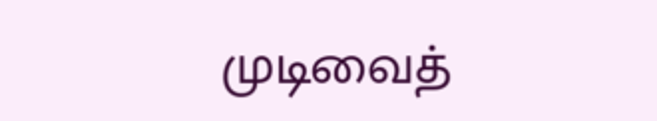முடிவைத்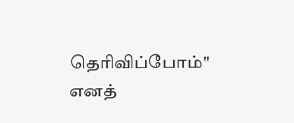தெரிவிப்போம்'' எனத்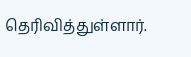தெரிவித்துள்ளார்.